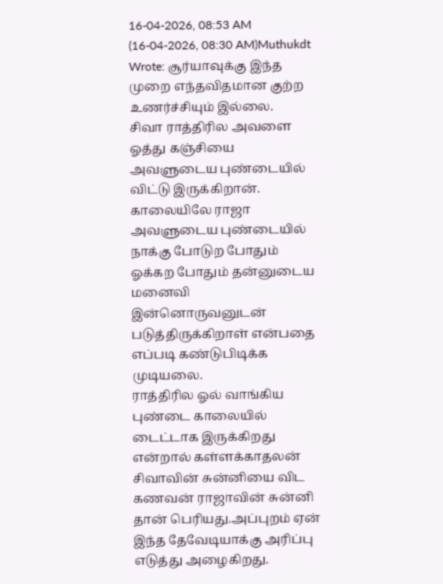16-04-2026, 08:53 AM
(16-04-2026, 08:30 AM)Muthukdt Wrote: சூர்யாவுக்கு இந்த முறை எந்தவிதமான குற்ற உணர்ச்சியும் இல்லை.
சிவா ராத்திரில அவளை ஓத்து கஞ்சியை அவளுடைய புண்டையில் விட்டு இருக்கிறான்.
காலையிலே ராஜா அவளுடைய புண்டையில் நாக்கு போடுற போதும் ஓக்கற போதும் தன்னுடைய மனைவி இன்னொருவனுடன் படுத்திருக்கிறாள் என்பதை எப்படி கண்டுபிடிக்க முடியலை.
ராத்திரில ஓல் வாங்கிய புண்டை காலையில் டைட்டாக இருக்கிறது என்றால் கள்ளக்காதலன் சிவாவின் சுன்னியை விட கணவன் ராஜாவின் சுன்னி தான் பெரியது.அப்புறம் ஏன் இந்த தேவேடியாக்கு அரிப்பு எடுத்து அழைகிறது.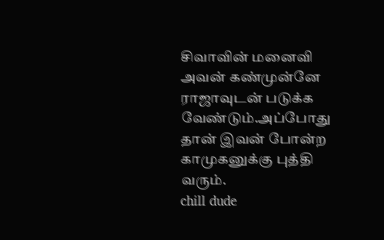சிவாவின் மனைவி அவன் கண்முன்னே ராஜாவுடன் படுக்க வேண்டும்.அப்போது தான் இவன் போன்ற காமுகனுக்கு புத்தி வரும்.
chill dude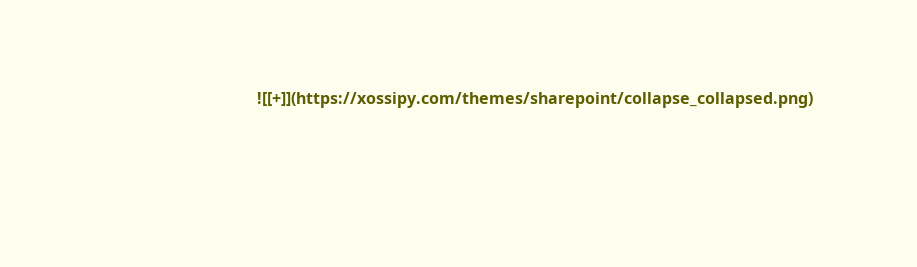![[+]](https://xossipy.com/themes/sharepoint/collapse_collapsed.png)